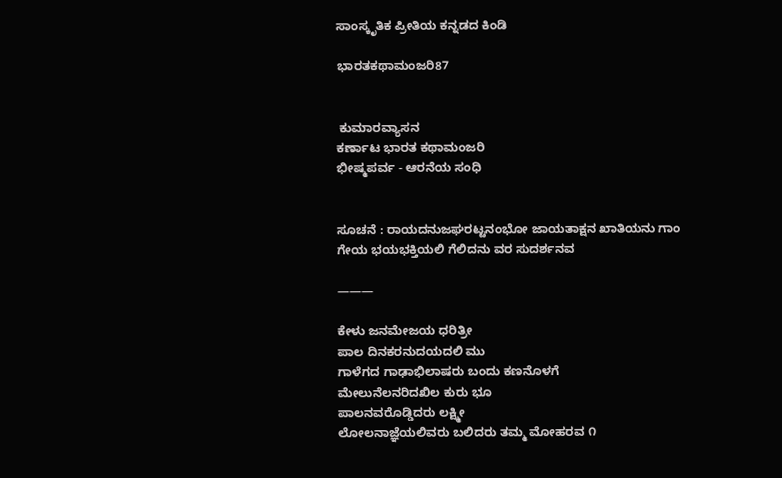ಸಾಂಸ್ಕೃತಿಕ ಪ್ರೀತಿಯ ಕನ್ನಡದ ಕಿಂಡಿ

ಭಾರತಕಥಾಮಂಜರಿ87


 ಕುಮಾರವ್ಯಾಸನ
ಕರ್ಣಾಟ ಭಾರತ ಕಥಾಮಂಜರಿ
ಭೀಷ್ಮಪರ್ವ - ಆರನೆಯ ಸಂಧಿ


ಸೂಚನೆ : ರಾಯದನುಜಘರಟ್ಟನಂಭೋ ಜಾಯತಾಕ್ಷನ ಖಾತಿಯನು ಗಾಂ
ಗೇಯ ಭಯಭಕ್ತಿಯಲಿ ಗೆಲಿದನು ವರ ಸುದರ್ಶನವ

———

ಕೇಳು ಜನಮೇಜಯ ಧರಿತ್ರೀ
ಪಾಲ ದಿನಕರನುದಯದಲಿ ಮು
ಗಾಳೆಗದ ಗಾಢಾಭಿಲಾಷರು ಬಂದು ಕಣನೊಳಗೆ
ಮೇಲುನೆಲನರಿದಖಿಲ ಕುರು ಭೂ
ಪಾಲನವರೊಡ್ಡಿದರು ಲಕ್ಷ್ಮೀ
ಲೋಲನಾಜ್ಞೆಯಲಿವರು ಬಲಿದರು ತಮ್ಮ ಮೋಹರವ ೧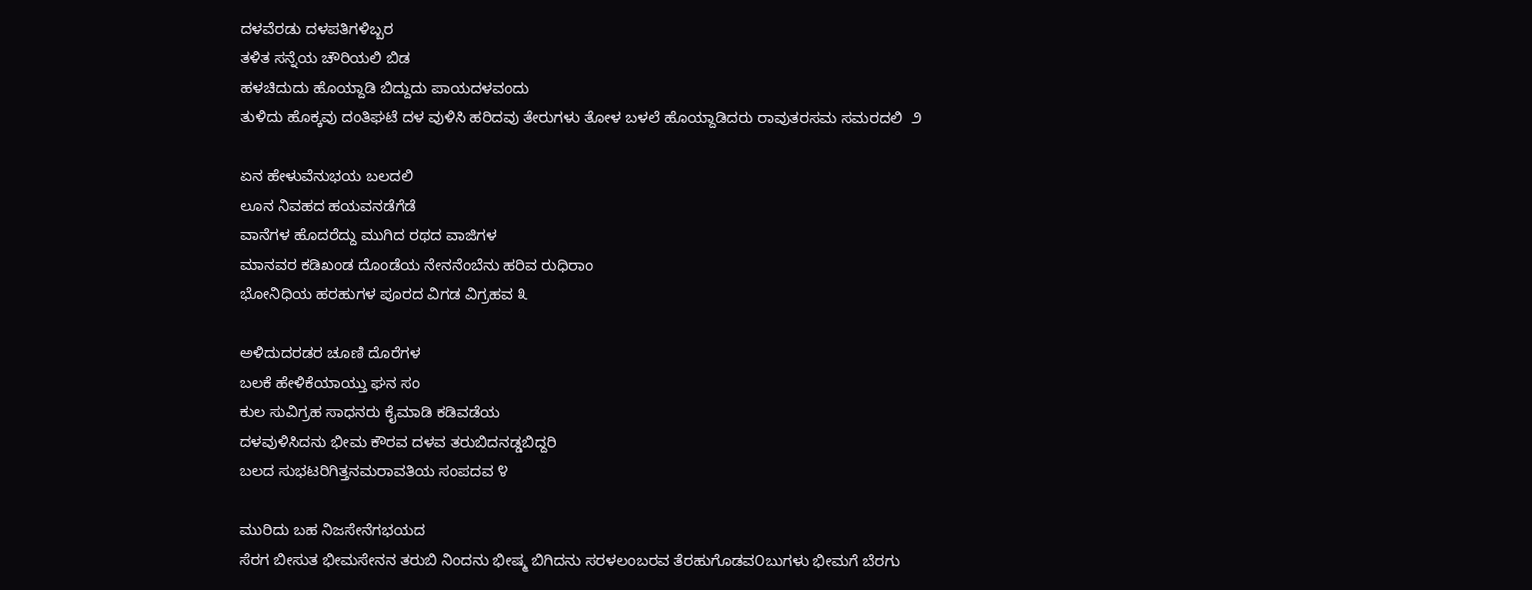ದಳವೆರಡು ದಳಪತಿಗಳಿಬ್ಬರ
ತಳಿತ ಸನ್ನೆಯ ಚೌರಿಯಲಿ ಬಿಡ
ಹಳಚಿದುದು ಹೊಯ್ದಾಡಿ ಬಿದ್ದುದು ಪಾಯದಳವಂದು
ತುಳಿದು ಹೊಕ್ಕವು ದಂತಿಘಟೆ ದಳ ವುಳಿಸಿ ಹರಿದವು ತೇರುಗಳು ತೋಳ ಬಳಲೆ ಹೊಯ್ದಾಡಿದರು ರಾವುತರಸಮ ಸಮರದಲಿ  ೨

ಏನ ಹೇಳುವೆನುಭಯ ಬಲದಲಿ
ಲೂನ ನಿವಹದ ಹಯವನಡೆಗೆಡೆ
ವಾನೆಗಳ ಹೊದರೆದ್ದು ಮುಗಿದ ರಥದ ವಾಜಿಗಳ
ಮಾನವರ ಕಡಿಖಂಡ ದೊಂಡೆಯ ನೇನನೆಂಬೆನು ಹರಿವ ರುಧಿರಾಂ
ಭೋನಿಧಿಯ ಹರಹುಗಳ ಪೂರದ ವಿಗಡ ವಿಗ್ರಹವ ೩

ಅಳಿದುದರಡರ ಚೂಣಿ ದೊರೆಗಳ
ಬಲಕೆ ಹೇಳಿಕೆಯಾಯ್ತು ಘನ ಸಂ
ಕುಲ ಸುವಿಗ್ರಹ ಸಾಧನರು ಕೈಮಾಡಿ ಕಡಿವಡೆಯ
ದಳವುಳಿಸಿದನು ಭೀಮ ಕೌರವ ದಳವ ತರುಬಿದನಡ್ಡಬಿದ್ದರಿ
ಬಲದ ಸುಭಟರಿಗಿತ್ತನಮರಾವತಿಯ ಸಂಪದವ ೪

ಮುರಿದು ಬಹ ನಿಜಸೇನೆಗಭಯದ
ಸೆರಗ ಬೀಸುತ ಭೀಮಸೇನನ ತರುಬಿ ನಿಂದನು ಭೀಷ್ಮ ಬಿಗಿದನು ಸರಳಲಂಬರವ ತೆರಹುಗೊಡವ೦ಬುಗಳು ಭೀಮಗೆ ಬೆರಗು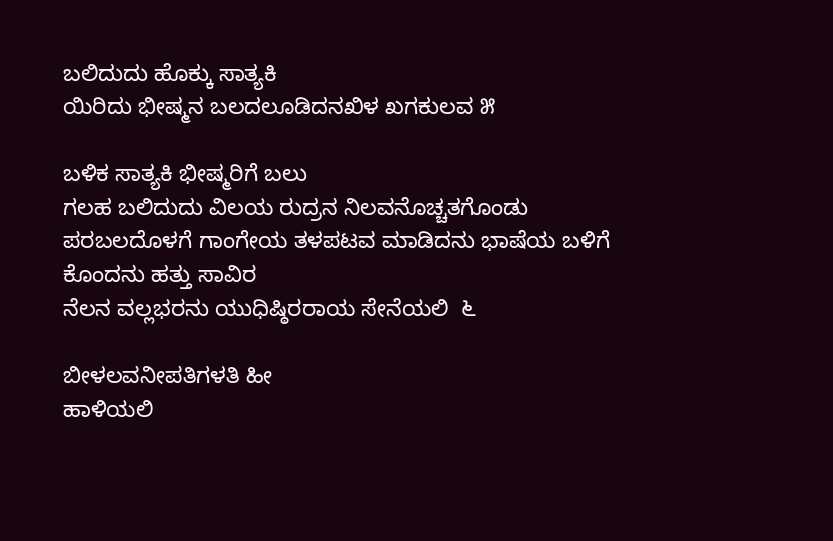ಬಲಿದುದು ಹೊಕ್ಕು ಸಾತ್ಯಕಿ
ಯಿರಿದು ಭೀಷ್ಮನ ಬಲದಲೂಡಿದನಖಿಳ ಖಗಕುಲವ ೫

ಬಳಿಕ ಸಾತ್ಯಕಿ ಭೀಷ್ಮರಿಗೆ ಬಲು
ಗಲಹ ಬಲಿದುದು ವಿಲಯ ರುದ್ರನ ನಿಲವನೊಚ್ಚತಗೊಂಡು ಪರಬಲದೊಳಗೆ ಗಾಂಗೇಯ ತಳಪಟವ ಮಾಡಿದನು ಭಾಷೆಯ ಬಳಿಗೆ ಕೊಂದನು ಹತ್ತು ಸಾವಿರ
ನೆಲನ ವಲ್ಲಭರನು ಯುಧಿಷ್ಠಿರರಾಯ ಸೇನೆಯಲಿ  ೬

ಬೀಳಲವನೀಪತಿಗಳತಿ ಹೀ
ಹಾಳಿಯಲಿ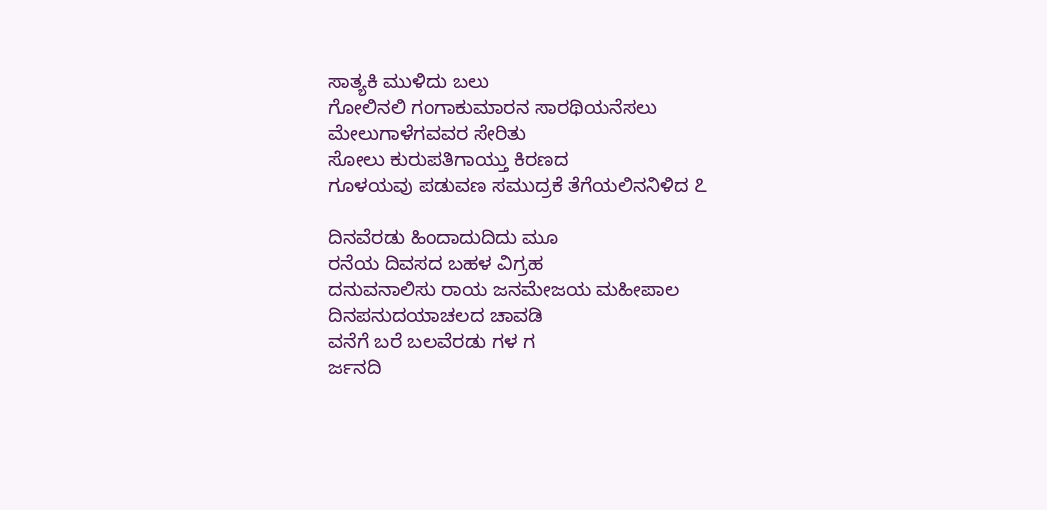ಸಾತ್ಯಕಿ ಮುಳಿದು ಬಲು
ಗೋಲಿನಲಿ ಗಂಗಾಕುಮಾರನ ಸಾರಥಿಯನೆಸಲು
ಮೇಲುಗಾಳೆಗವವರ ಸೇರಿತು
ಸೋಲು ಕುರುಪತಿಗಾಯ್ತು ಕಿರಣದ
ಗೂಳಯವು ಪಡುವಣ ಸಮುದ್ರಕೆ ತೆಗೆಯಲಿನನಿಳಿದ ೭

ದಿನವೆರಡು ಹಿಂದಾದುದಿದು ಮೂ
ರನೆಯ ದಿವಸದ ಬಹಳ ವಿಗ್ರಹ
ದನುವನಾಲಿಸು ರಾಯ ಜನಮೇಜಯ ಮಹೀಪಾಲ
ದಿನಪನುದಯಾಚಲದ ಚಾವಡಿ
ವನೆಗೆ ಬರೆ ಬಲವೆರಡು ಗಳ ಗ
ರ್ಜನದಿ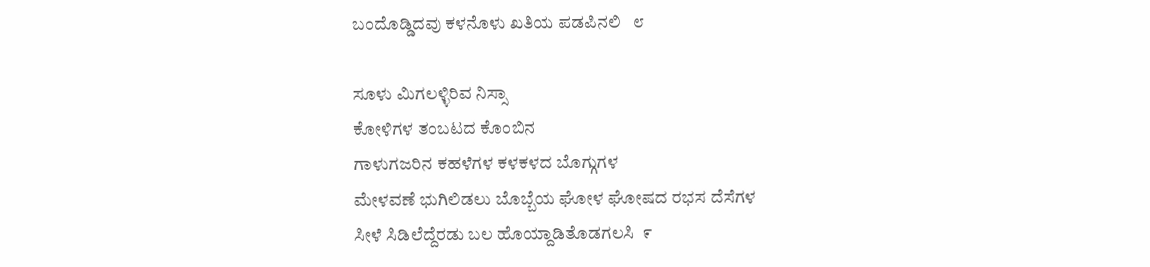ಬಂದೊಡ್ಡಿದವು ಕಳನೊಳು ಖತಿಯ ಪಡಪಿನಲಿ   ೮

ಸೂಳು ಮಿಗಲಳ್ಳಿರಿವ ನಿಸ್ಸಾ
ಕೋಳಿಗಳ ತಂಬಟದ ಕೊಂಬಿನ
ಗಾಳುಗಜರಿನ ಕಹಳೆಗಳ ಕಳಕಳದ ಬೊಗ್ಗುಗಳ
ಮೇಳವಣೆ ಭುಗಿಲಿಡಲು ಬೊಬ್ಬೆಯ ಘೋಳ ಘೋಷದ ರಭಸ ದೆಸೆಗಳ
ಸೀಳೆ ಸಿಡಿಲೆದ್ದೆರಡು ಬಲ ಹೊಯ್ದಾಡಿತೊಡಗಲಸಿ  ೯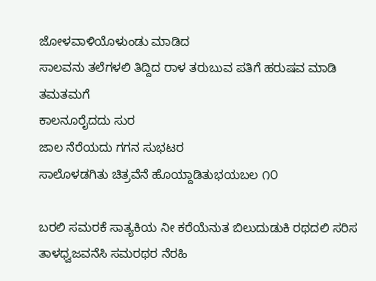ಜೋಳವಾಳಿಯೊಳುಂಡು ಮಾಡಿದ
ಸಾಲವನು ತಲೆಗಳಲಿ ತಿದ್ದಿದ ರಾಳ ತರುಬುವ ಪತಿಗೆ ಹರುಷವ ಮಾಡಿ ತಮತಮಗೆ
ಕಾಲನೂರೈದದು ಸುರ
ಜಾಲ ನೆರೆಯದು ಗಗನ ಸುಭಟರ
ಸಾಲೊಳಡಗಿತು ಚಿತ್ರವೆನೆ ಹೊಯ್ದಾಡಿತುಭಯಬಲ ೧೦

ಬರಲಿ ಸಮರಕೆ ಸಾತ್ಯಕಿಯ ನೀ ಕರೆಯೆನುತ ಬಿಲುದುಡುಕಿ ರಥದಲಿ ಸರಿಸ ತಾಳಧ್ವಜವನೆಸಿ ಸಮರಥರ ನೆರಹಿ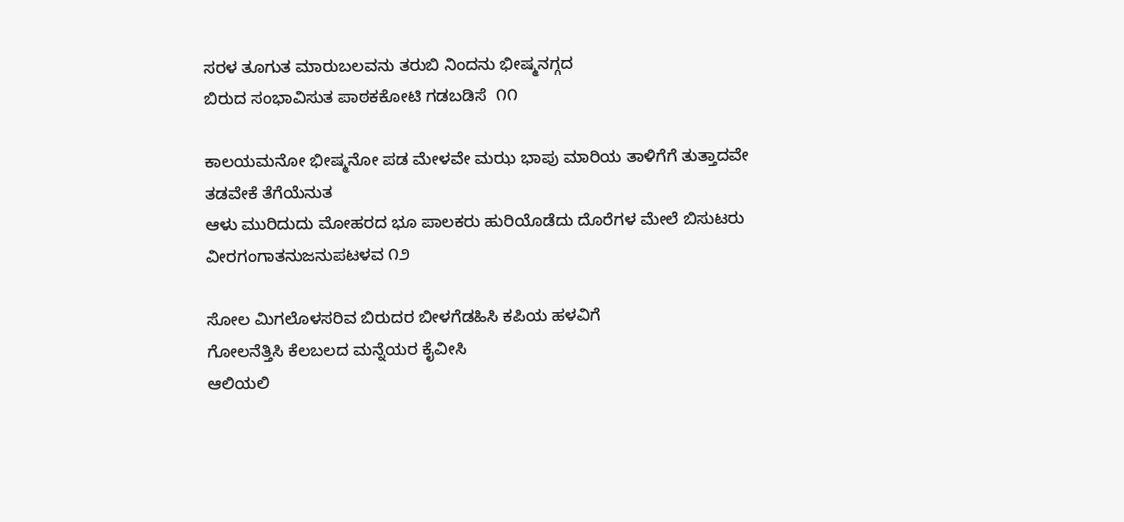ಸರಳ ತೂಗುತ ಮಾರುಬಲವನು ತರುಬಿ ನಿಂದನು ಭೀಷ್ಮನಗ್ಗದ
ಬಿರುದ ಸಂಭಾವಿಸುತ ಪಾಠಕಕೋಟಿ ಗಡಬಡಿಸೆ  ೧೧

ಕಾಲಯಮನೋ ಭೀಷ್ಮನೋ ಪಡ ಮೇಳವೇ ಮಝ ಭಾಪು ಮಾರಿಯ ತಾಳಿಗೆಗೆ ತುತ್ತಾದವೇ ತಡವೇಕೆ ತೆಗೆಯೆನುತ
ಆಳು ಮುರಿದುದು ಮೋಹರದ ಭೂ ಪಾಲಕರು ಹುರಿಯೊಡೆದು ದೊರೆಗಳ ಮೇಲೆ ಬಿಸುಟರು ವೀರಗಂಗಾತನುಜನುಪಟಳವ ೧೨

ಸೋಲ ಮಿಗಲೊಳಸರಿವ ಬಿರುದರ ಬೀಳಗೆಡಹಿಸಿ ಕಪಿಯ ಹಳವಿಗೆ
ಗೋಲನೆತ್ತಿಸಿ ಕೆಲಬಲದ ಮನ್ನೆಯರ ಕೈವೀಸಿ
ಆಲಿಯಲಿ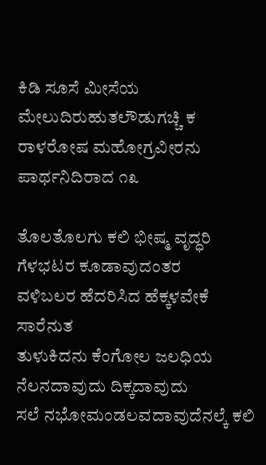ಕಿಡಿ ಸೂಸೆ ಮೀಸೆಯ
ಮೇಲುದಿರುಹುತಲೌಡುಗಚ್ಚಿ ಕ ರಾಳರೋಷ ಮಹೋಗ್ರವೀರನು ಪಾರ್ಥನಿದಿರಾದ ೧೩

ತೊಲತೊಲಗು ಕಲಿ ಭೀಷ್ಮ ವೃದ್ಧರಿ
ಗೆಳಭಟರ ಕೂಡಾವುದಂತರ
ವಳಿಬಲರ ಹೆದರಿಸಿದ ಹೆಕ್ಕಳವೇಕೆ ಸಾರೆನುತ
ತುಳುಕಿದನು ಕೆಂಗೋಲ ಜಲಧಿಯ
ನೆಲನದಾವುದು ದಿಕ್ಕದಾವುದು
ಸಲೆ ನಭೋಮಂಡಲವದಾವುದೆನಲ್ಕೆ ಕಲಿ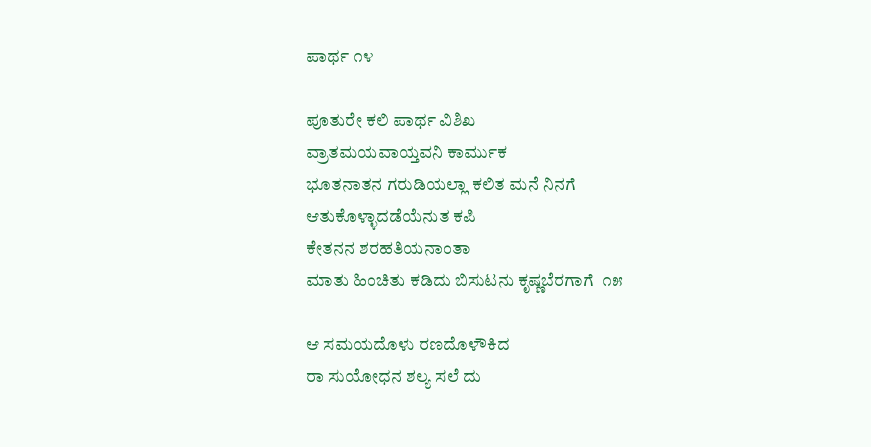ಪಾರ್ಥ ೧೪

ಪೂತುರೇ ಕಲಿ ಪಾರ್ಥ ವಿಶಿಖ
ವ್ರಾತಮಯವಾಯ್ತವನಿ ಕಾರ್ಮುಕ
ಭೂತನಾತನ ಗರುಡಿಯಲ್ಲಾ ಕಲಿತ ಮನೆ ನಿನಗೆ
ಆತುಕೊಳ್ಳಾದಡೆಯೆನುತ ಕಪಿ
ಕೇತನನ ಶರಹತಿಯನಾಂತಾ
ಮಾತು ಹಿಂಚಿತು ಕಡಿದು ಬಿಸುಟನು ಕೃಷ್ಣಬೆರಗಾಗೆ  ೧೫

ಆ ಸಮಯದೊಳು ರಣದೊಳೌಕಿದ
ರಾ ಸುಯೋಧನ ಶಲ್ಯ ಸಲೆ ದು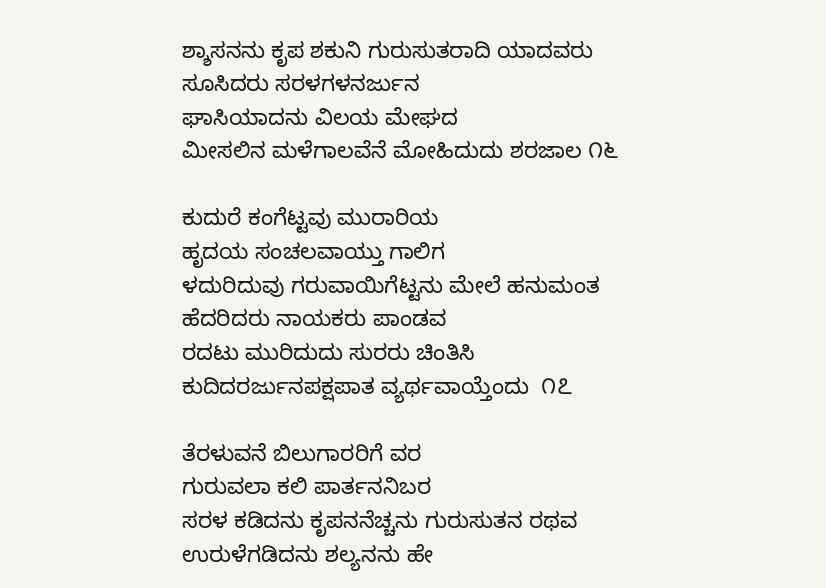ಶ್ಶಾಸನನು ಕೃಪ ಶಕುನಿ ಗುರುಸುತರಾದಿ ಯಾದವರು
ಸೂಸಿದರು ಸರಳಗಳನರ್ಜುನ
ಘಾಸಿಯಾದನು ವಿಲಯ ಮೇಘದ
ಮೀಸಲಿನ ಮಳೆಗಾಲವೆನೆ ಮೋಹಿದುದು ಶರಜಾಲ ೧೬

ಕುದುರೆ ಕಂಗೆಟ್ಟವು ಮುರಾರಿಯ
ಹೃದಯ ಸಂಚಲವಾಯ್ತು ಗಾಲಿಗ
ಳದುರಿದುವು ಗರುವಾಯಿಗೆಟ್ಟನು ಮೇಲೆ ಹನುಮಂತ
ಹೆದರಿದರು ನಾಯಕರು ಪಾಂಡವ
ರದಟು ಮುರಿದುದು ಸುರರು ಚಿಂತಿಸಿ
ಕುದಿದರರ್ಜುನಪಕ್ಷಪಾತ ವ್ಯರ್ಥವಾಯ್ತೆಂದು  ೧೭

ತೆರಳುವನೆ ಬಿಲುಗಾರರಿಗೆ ವರ
ಗುರುವಲಾ ಕಲಿ ಪಾರ್ತನನಿಬರ
ಸರಳ ಕಡಿದನು ಕೃಪನನೆಚ್ಚನು ಗುರುಸುತನ ರಥವ
ಉರುಳೆಗಡಿದನು ಶಲ್ಯನನು ಹೇ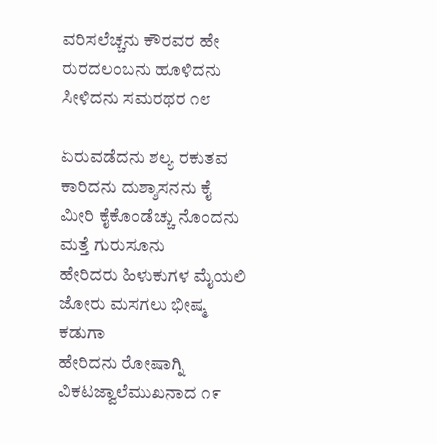ವರಿಸಲೆಚ್ಚನು ಕೌರವರ ಹೇ
ರುರದಲಂಬನು ಹೂಳಿದನು ಸೀಳಿದನು ಸಮರಥರ ೧೮

ಏರುವಡೆದನು ಶಲ್ಯ ರಕುತವ
ಕಾರಿದನು ದುಶ್ಶಾಸನನು ಕೈ
ಮೀರಿ ಕೈಕೊಂಡೆಚ್ಚು ನೊಂದನು ಮತ್ತೆ ಗುರುಸೂನು
ಹೇರಿದರು ಹಿಳುಕುಗಳ ಮೈಯಲಿ
ಜೋರು ಮಸಗಲು ಭೀಷ್ಮ ಕಡುಗಾ
ಹೇರಿದನು ರೋಷಾಗ್ನಿ ವಿಕಟಜ್ವಾಲೆಮುಖನಾದ ೧೯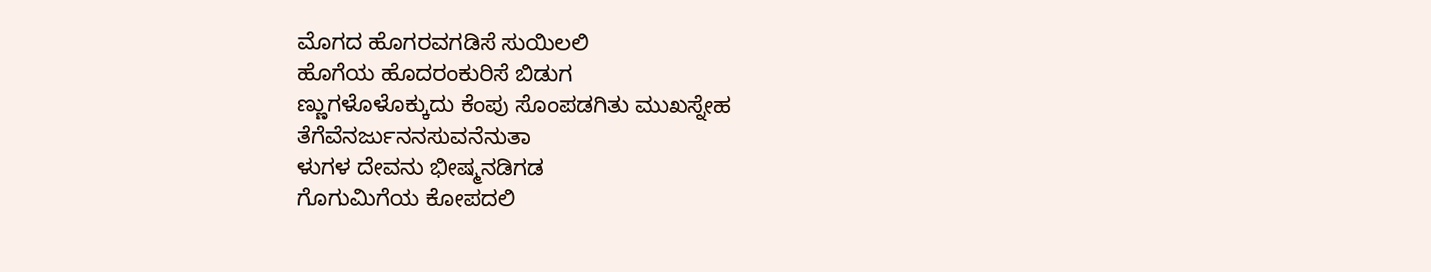ಮೊಗದ ಹೊಗರವಗಡಿಸೆ ಸುಯಿಲಲಿ
ಹೊಗೆಯ ಹೊದರಂಕುರಿಸೆ ಬಿಡುಗ
ಣ್ಣುಗಳೊಳೊಕ್ಕುದು ಕೆಂಪು ಸೊಂಪಡಗಿತು ಮುಖಸ್ನೇಹ
ತೆಗೆವೆನರ್ಜುನನಸುವನೆನುತಾ
ಳುಗಳ ದೇವನು ಭೀಷ್ಮನಡಿಗಡ
ಗೊಗುಮಿಗೆಯ ಕೋಪದಲಿ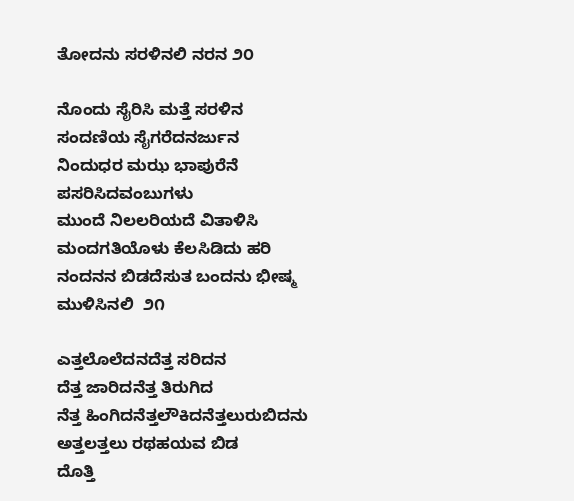ತೋದನು ಸರಳಿನಲಿ ನರನ ೨೦

ನೊಂದು ಸೈರಿಸಿ ಮತ್ತೆ ಸರಳಿನ
ಸಂದಣಿಯ ಸೈಗರೆದನರ್ಜುನ
ನಿಂದುಧರ ಮಝ ಭಾಪುರೆನೆ ಪಸರಿಸಿದವಂಬುಗಳು
ಮುಂದೆ ನಿಲಲರಿಯದೆ ವಿತಾಳಿಸಿ
ಮಂದಗತಿಯೊಳು ಕೆಲಸಿಡಿದು ಹರಿ
ನಂದನನ ಬಿಡದೆಸುತ ಬಂದನು ಭೀಷ್ಮ ಮುಳಿಸಿನಲಿ  ೨೧

ಎತ್ತಲೊಲೆದನದೆತ್ತ ಸರಿದನ
ದೆತ್ತ ಜಾರಿದನೆತ್ತ ತಿರುಗಿದ
ನೆತ್ತ ಹಿಂಗಿದನೆತ್ತಲೌಕಿದನೆತ್ತಲುರುಬಿದನು
ಅತ್ತಲತ್ತಲು ರಥಹಯವ ಬಿಡ
ದೊತ್ತಿ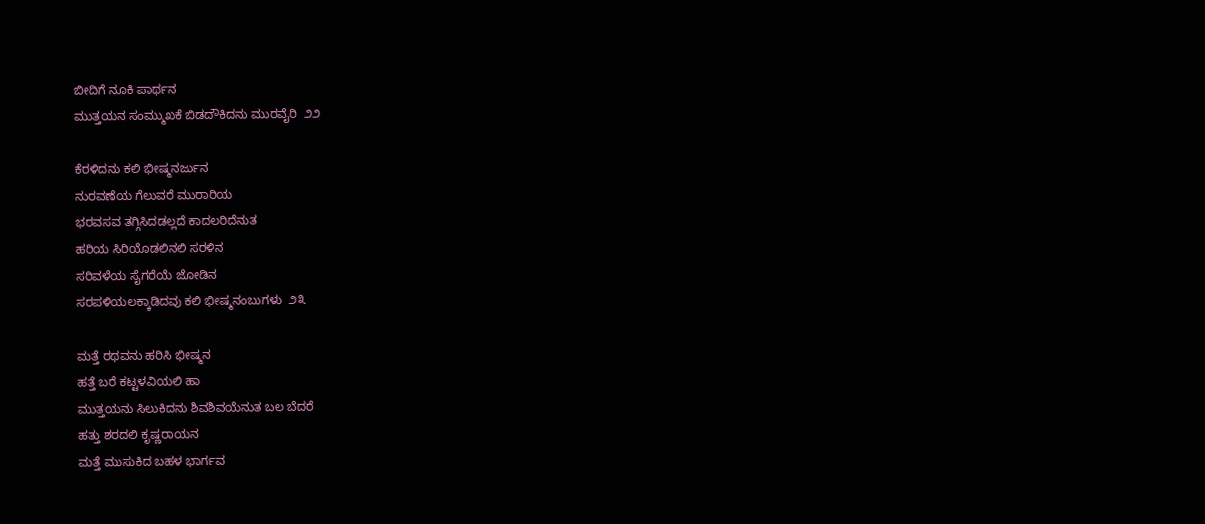ಬೀದಿಗೆ ನೂಕಿ ಪಾರ್ಥನ
ಮುತ್ತಯನ ಸಂಮ್ಮುಖಕೆ ಬಿಡದೌಕಿದನು ಮುರವೈರಿ  ೨೨

ಕೆರಳಿದನು ಕಲಿ ಭೀಷ್ಮನರ್ಜುನ
ನುರವಣೆಯ ಗೆಲುವರೆ ಮುರಾರಿಯ
ಭರವಸವ ತಗ್ಗಿಸಿದಡಲ್ಲದೆ ಕಾದಲರಿದೆನುತ
ಹರಿಯ ಸಿರಿಯೊಡಲಿನಲಿ ಸರಳಿನ
ಸರಿವಳೆಯ ಸೈಗರೆಯೆ ಜೋಡಿನ
ಸರಪಳಿಯಲಕ್ಕಾಡಿದವು ಕಲಿ ಭೀಷ್ಮನಂಬುಗಳು  ೨೩

ಮತ್ತೆ ರಥವನು ಹರಿಸಿ ಭೀಷ್ಮನ
ಹತ್ತೆ ಬರೆ ಕಟ್ಟಳವಿಯಲಿ ಹಾ
ಮುತ್ತಯನು ಸಿಲುಕಿದನು ಶಿವಶಿವಯೆನುತ ಬಲ ಬೆದರೆ
ಹತ್ತು ಶರದಲಿ ಕೃಷ್ಣರಾಯನ
ಮತ್ತೆ ಮುಸುಕಿದ ಬಹಳ ಭಾರ್ಗವ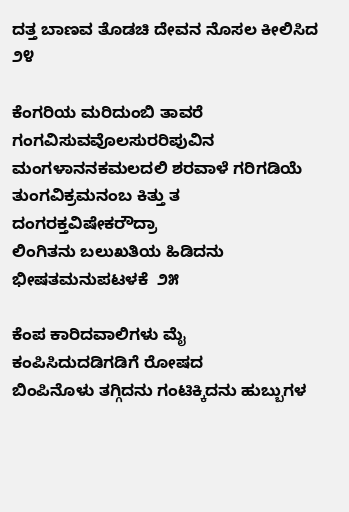ದತ್ತ ಬಾಣವ ತೊಡಚಿ ದೇವನ ನೊಸಲ ಕೀಲಿಸಿದ ೨೪

ಕೆಂಗರಿಯ ಮರಿದುಂಬಿ ತಾವರೆ
ಗಂಗವಿಸುವವೊಲಸುರರಿಪುವಿನ
ಮಂಗಳಾನನಕಮಲದಲಿ ಶರವಾಳೆ ಗರಿಗಡಿಯೆ
ತುಂಗವಿಕ್ರಮನಂಬ ಕಿತ್ತು ತ
ದಂಗರಕ್ತವಿಷೇಕರೌದ್ರಾ
ಲಿಂಗಿತನು ಬಲುಖತಿಯ ಹಿಡಿದನು ಭೀಷತಮನುಪಟಳಕೆ  ೨೫

ಕೆಂಪ ಕಾರಿದವಾಲಿಗಳು ಮೈ
ಕಂಪಿಸಿದುದಡಿಗಡಿಗೆ ರೋಷದ
ಬಿಂಪಿನೊಳು ತಗ್ಗಿದನು ಗಂಟಿಕ್ಕಿದನು ಹುಬ್ಬುಗಳ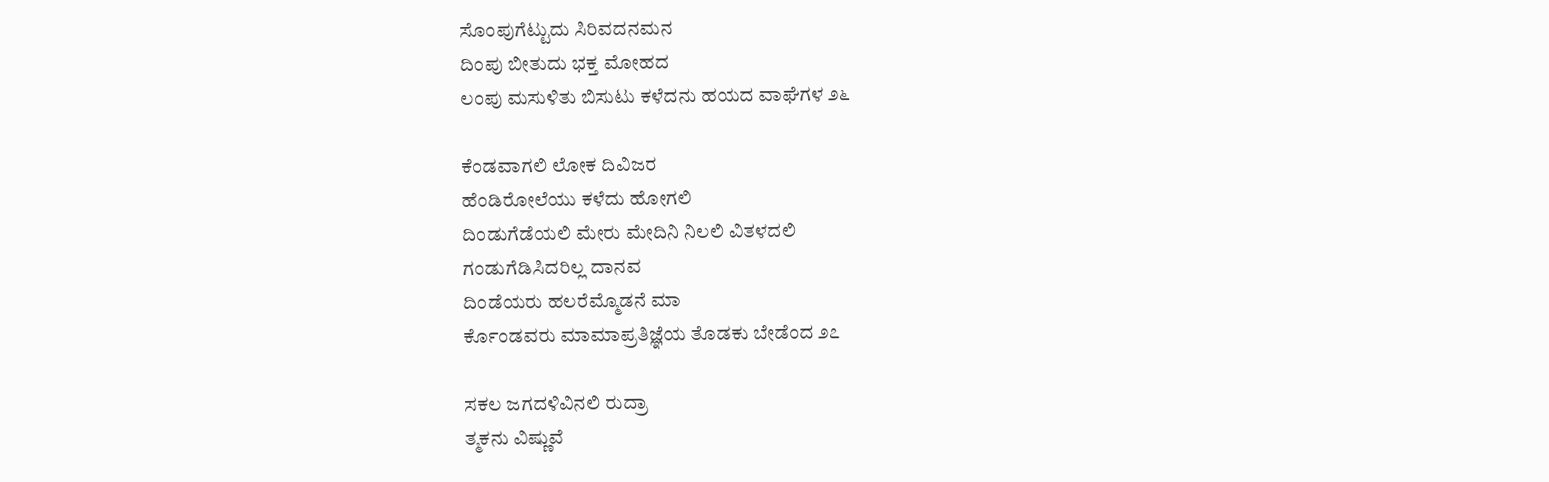ಸೊಂಪುಗೆಟ್ಟುದು ಸಿರಿವದನಮನ
ದಿಂಪು ಬೀತುದು ಭಕ್ತ ಮೋಹದ
ಲಂಪು ಮಸುಳಿತು ಬಿಸುಟು ಕಳೆದನು ಹಯದ ವಾಘೆಗಳ ೨೬

ಕೆಂಡವಾಗಲಿ ಲೋಕ ದಿವಿಜರ
ಹೆಂಡಿರೋಲೆಯು ಕಳೆದು ಹೋಗಲಿ
ದಿಂಡುಗೆಡೆಯಲಿ ಮೇರು ಮೇದಿನಿ ನಿಲಲಿ ವಿತಳದಲಿ
ಗಂಡುಗೆಡಿಸಿದರಿಲ್ಲ ದಾನವ
ದಿಂಡೆಯರು ಹಲರೆಮ್ಮೊಡನೆ ಮಾ
ರ್ಕೊಂಡವರು ಮಾಮಾಪ್ರತಿಜ್ಞೆಯ ತೊಡಕು ಬೇಡೆಂದ ೨೭

ಸಕಲ ಜಗದಳಿವಿನಲಿ ರುದ್ರಾ
ತ್ಮಕನು ವಿಷ್ಣುವೆ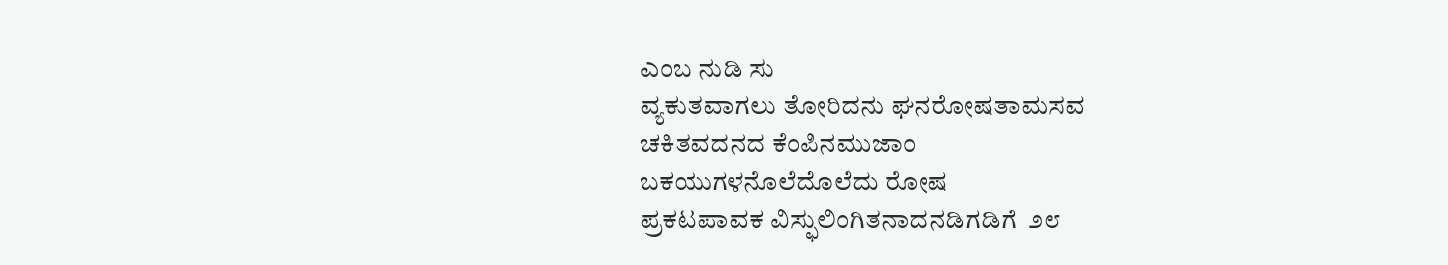ಎಂಬ ನುಡಿ ಸು
ವ್ಯಕುತವಾಗಲು ತೋರಿದನು ಘನರೋಷತಾಮಸವ
ಚಕಿತವದನದ ಕೆಂಪಿನಮುಜಾಂ
ಬಕಯುಗಳನೊಲೆದೊಲೆದು ರೋಷ
ಪ್ರಕಟಪಾವಕ ವಿಸ್ಫುಲಿಂಗಿತನಾದನಡಿಗಡಿಗೆ  ೨೮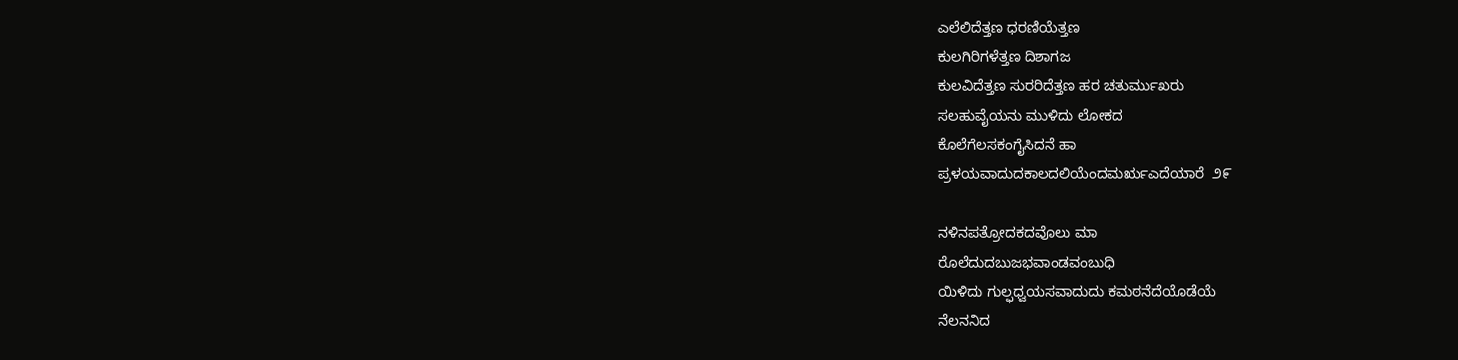ಎಲೆಲಿದೆತ್ತಣ ಧರಣಿಯೆತ್ತಣ
ಕುಲಗಿರಿಗಳೆತ್ತಣ ದಿಶಾಗಜ
ಕುಲವಿದೆತ್ತಣ ಸುರರಿದೆತ್ತಣ ಹರ ಚತುರ್ಮುಖರು
ಸಲಹುವೈಯನು ಮುಳಿದು ಲೋಕದ
ಕೊಲೆಗೆಲಸಕಂಗೈಸಿದನೆ ಹಾ
ಪ್ರಳಯವಾದುದಕಾಲದಲಿಯೆಂದಮರೃಎದೆಯಾರೆ  ೨೯

ನಳಿನಪತ್ರೋದಕದವೊಲು ಮಾ
ರೊಲೆದುದಬುಜಭವಾಂಡವಂಬುಧಿ
ಯಿಳಿದು ಗುಲ್ಫಧ್ವಯಸವಾದುದು ಕಮಠನೆದೆಯೊಡೆಯೆ
ನೆಲನನಿದ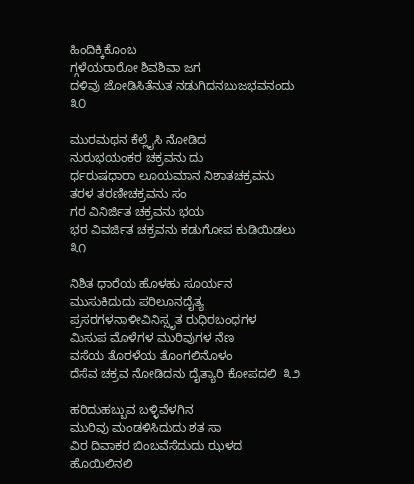ಹಿಂದಿಕ್ಕಿಕೊಂಬ
ಗ್ಗಳೆಯರಾರೋ ಶಿವಶಿವಾ ಜಗ
ದಳಿವು ಜೋಡಿಸಿತೆನುತ ನಡುಗಿದನಬುಜಭವನಂದು  ೩೦

ಮುರಮಥನ ಕೆಲ್ಲೈಸಿ ನೋಡಿದ
ನುರುಭಯಂಕರ ಚಕ್ರವನು ದು
ರ್ಧರುಷಧಾರಾ ಲೂಯಮಾನ ನಿಶಾತಚಕ್ರವನು
ತರಳ ತರಣೀಚಕ್ರವನು ಸಂ
ಗರ ವಿನಿರ್ಜಿತ ಚಕ್ರವನು ಭಯ
ಭರ ವಿವರ್ಜಿತ ಚಕ್ರವನು ಕಡುಗೋಪ ಕುಡಿಯಿಡಲು  ೩೧

ನಿಶಿತ ಧಾರೆಯ ಹೊಳಹು ಸೂರ್ಯನ
ಮುಸುಕಿದುದು ಪರಿಲೂನದೈತ್ಯ
ಪ್ರಸರಗಳನಾಳೀವಿನಿಸ್ಸೃತ ರುಧಿರಬಂಧಗಳ
ಮಿಸುಪ ಮೊಳೆಗಳ ಮುರಿವುಗಳ ನೆಣ
ವಸೆಯ ತೊರಳೆಯ ತೊಂಗಲಿನೊಳಂ
ದೆಸೆವ ಚಕ್ರವ ನೋಡಿದನು ದೈತ್ಯಾರಿ ಕೋಪದಲಿ  ೩೨

ಹರಿದುಹಬ್ಬುವ ಬಳ್ಳಿವೆಳಗಿನ
ಮುರಿವು ಮಂಡಳಿಸಿದುದು ಶತ ಸಾ
ವಿರ ದಿವಾಕರ ಬಿಂಬವೆಸೆದುದು ಝಳದ ಹೊಯಿಲಿನಲಿ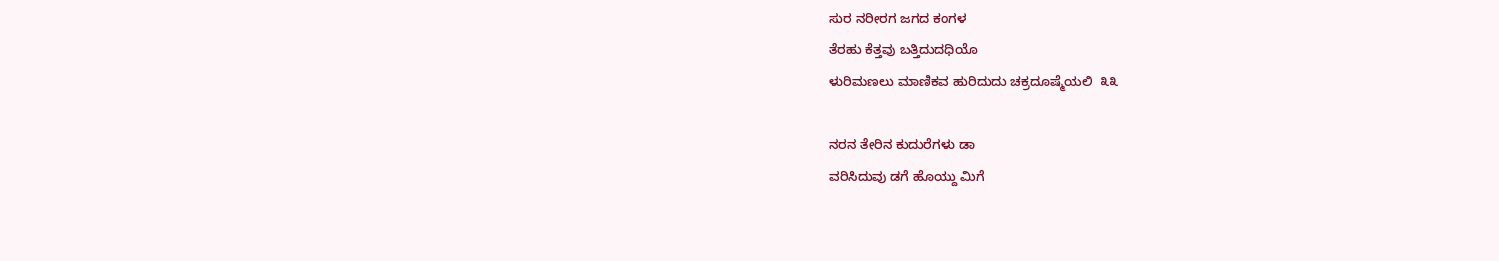ಸುರ ನರೀರಗ ಜಗದ ಕಂಗಳ
ತೆರಹು ಕೆತ್ತವು ಬತ್ತಿದುದಧಿಯೊ
ಳುರಿಮಣಲು ಮಾಣಿಕವ ಹುರಿದುದು ಚಕ್ರದೂಷ್ಮೆಯಲಿ  ೩೩

ನರನ ತೇರಿನ ಕುದುರೆಗಳು ಡಾ
ವರಿಸಿದುವು ಡಗೆ ಹೊಯ್ದು ಮಿಗೆ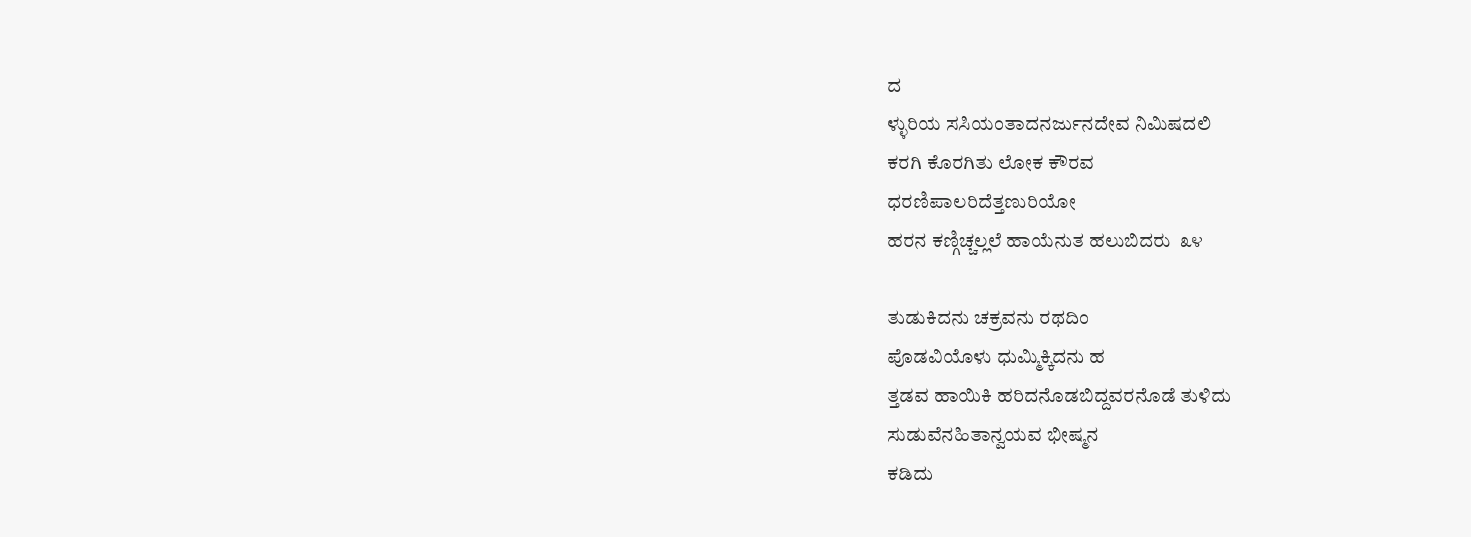ದ
ಳ್ಳುರಿಯ ಸಸಿಯಂತಾದನರ್ಜುನದೇವ ನಿಮಿಷದಲಿ
ಕರಗಿ ಕೊರಗಿತು ಲೋಕ ಕೌರವ
ಧರಣಿಪಾಲರಿದೆತ್ತಣುರಿಯೋ
ಹರನ ಕಣ್ಗಿಚ್ಚಲ್ಲಲೆ ಹಾಯೆನುತ ಹಲುಬಿದರು  ೩೪

ತುಡುಕಿದನು ಚಕ್ರವನು ರಥದಿಂ
ಪೊಡವಿಯೊಳು ಧುಮ್ಮಿಕ್ಕಿದನು ಹ
ತ್ತಡವ ಹಾಯಿಕಿ ಹರಿದನೊಡಬಿದ್ದವರನೊಡೆ ತುಳಿದು
ಸುಡುವೆನಹಿತಾನ್ವಯವ ಭೀಷ್ಮನ
ಕಡಿದು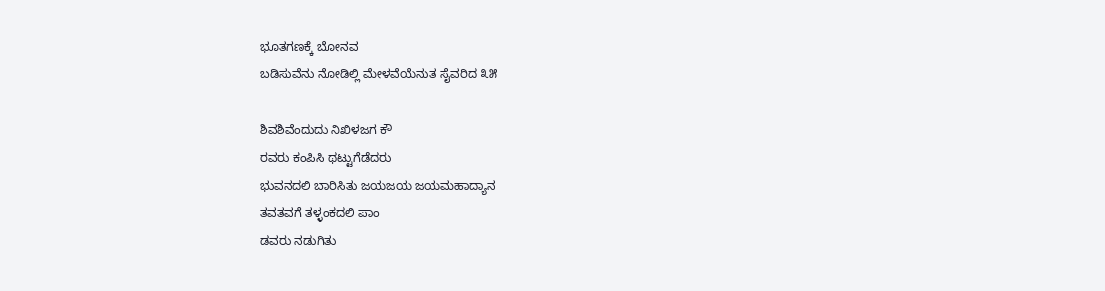ಭೂತಗಣಕ್ಕೆ ಬೋನವ
ಬಡಿಸುವೆನು ನೋಡಿಲ್ಲಿ ಮೇಳವೆಯೆನುತ ಸೈವರಿದ ೩೫

ಶಿವಶಿವೆಂದುದು ನಿಖಿಳಜಗ ಕೌ
ರವರು ಕಂಪಿಸಿ ಥಟ್ಟುಗೆಡೆದರು
ಭುವನದಲಿ ಬಾರಿಸಿತು ಜಯಜಯ ಜಯಮಹಾದ್ಯಾನ
ತವತವಗೆ ತಳ್ಳಂಕದಲಿ ಪಾಂ
ಡವರು ನಡುಗಿತು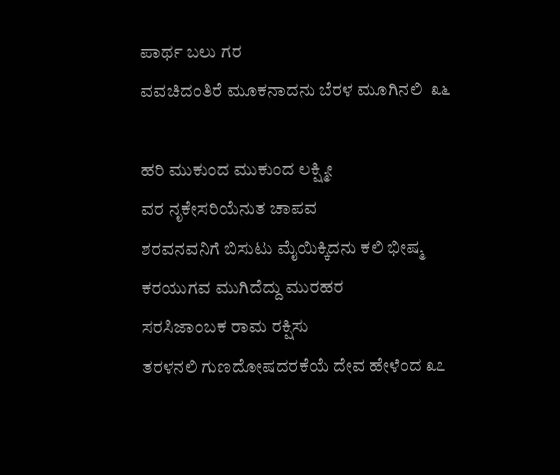ಪಾರ್ಥ ಬಲು ಗರ
ವವಚಿದಂತಿರೆ ಮೂಕನಾದನು ಬೆರಳ ಮೂಗಿನಲಿ  ೩೬

ಹರಿ ಮುಕುಂದ ಮುಕುಂದ ಲಕ್ಷ್ಮೀ
ವರ ನೃಕೇಸರಿಯೆನುತ ಚಾಪವ
ಶರವನವನಿಗೆ ಬಿಸುಟು ಮೈಯಿಕ್ಕಿದನು ಕಲಿ ಭೀಷ್ಮ
ಕರಯುಗವ ಮುಗಿದೆದ್ದು ಮುರಹರ
ಸರಸಿಜಾಂಬಕ ರಾಮ ರಕ್ಷಿಸು
ತರಳನಲಿ ಗುಣದೋಷದರಕೆಯೆ ದೇವ ಹೇಳೆಂದ ೩೭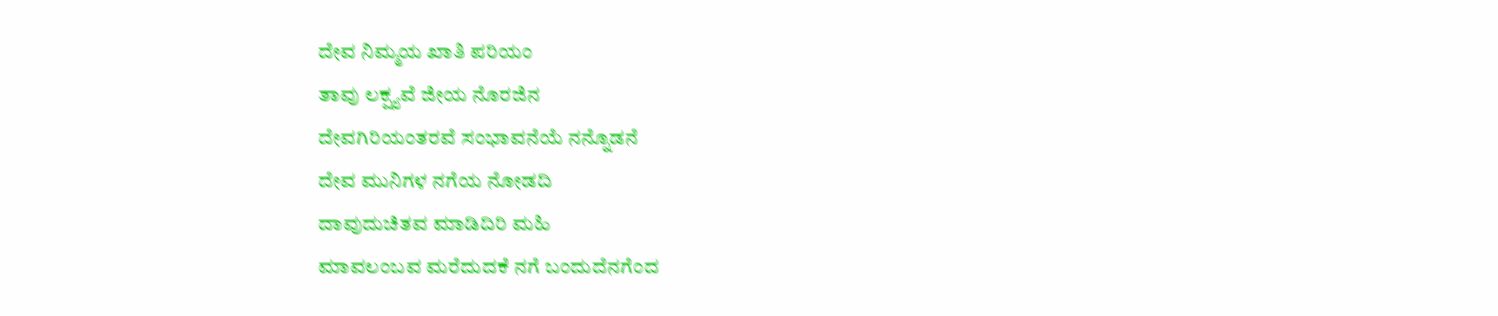ದೇವ ನಿಮ್ಮಯ ಖಾತಿ ಪರಿಯಂ
ತಾವು ಲಕ್ಷ್ಯವೆ ಜೀಯ ನೊರಜಿನ
ದೇವಗಿರಿಯಂತರವೆ ಸಂಭಾವನೆಯೆ ನನ್ನೊಡನೆ
ದೇವ ಮುನಿಗಳ ನಗೆಯ ನೋಡದಿ
ದಾವುದುಚಿತವ ಮಾಡಿದಿರಿ ಮಹಿ
ಮಾವಲಂಬವ ಮರೆದುದಕೆ ನಗೆ ಬಂದುದೆನಗೆಂದ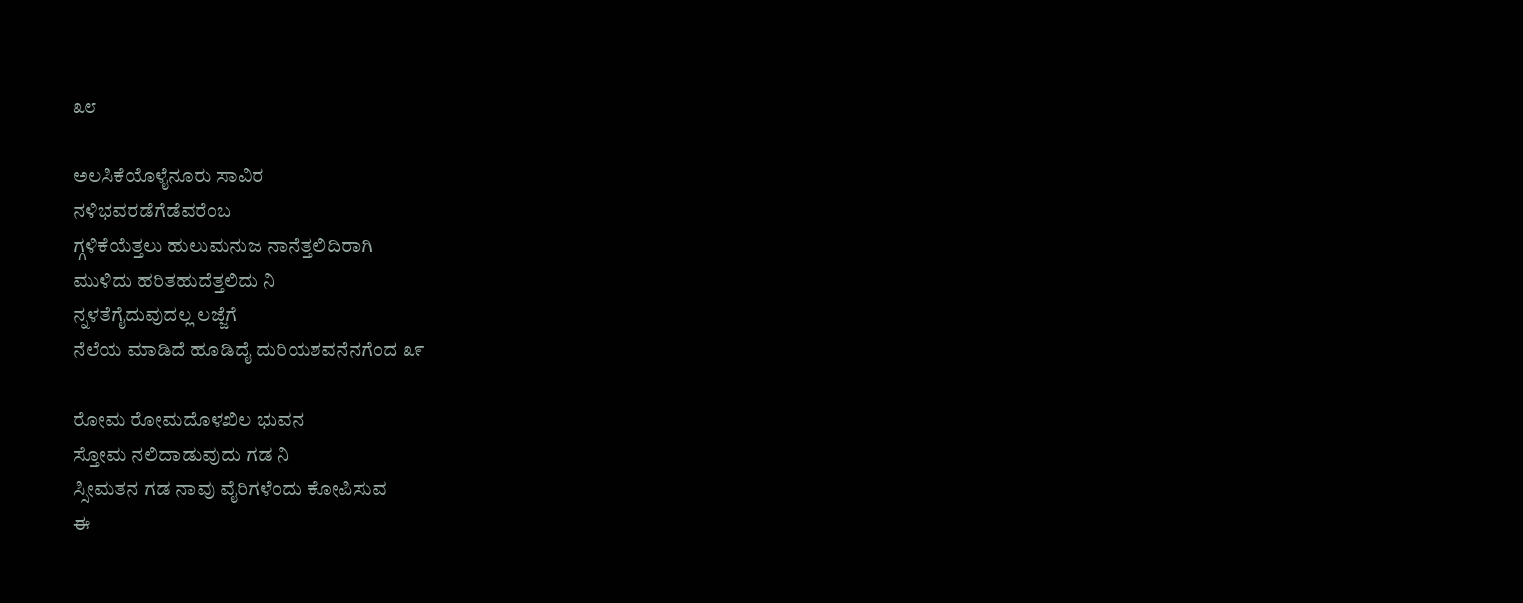೩೮

ಅಲಸಿಕೆಯೊಳೈನೂರು ಸಾವಿರ
ನಳಿಭವರಡೆಗೆಡೆವರೆಂಬ
ಗ್ಗಳಿಕೆಯೆತ್ತಲು ಹುಲುಮನುಜ ನಾನೆತ್ತಲಿದಿರಾಗಿ
ಮುಳಿದು ಹರಿತಹುದೆತ್ತಲಿದು ನಿ
ನ್ನಳತೆಗೈದುವುದಲ್ಲ ಲಜ್ಜೆಗೆ
ನೆಲೆಯ ಮಾಡಿದೆ ಹೂಡಿದೈ ದುರಿಯಶವನೆನಗೆಂದ ೩೯

ರೋಮ ರೋಮದೊಳಖಿಲ ಭುವನ
ಸ್ತೋಮ ನಲಿದಾಡುವುದು ಗಡ ನಿ
ಸ್ಸೀಮತನ ಗಡ ನಾವು ವೈರಿಗಳೆಂದು ಕೋಪಿಸುವ
ಈ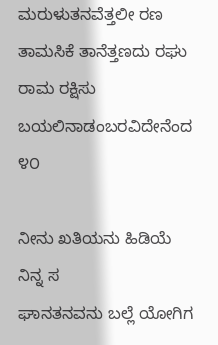ಮರುಳುತನವೆತ್ತಲೀ ರಣ
ತಾಮಸಿಕೆ ತಾನೆತ್ತಣದು ರಘು
ರಾಮ ರಕ್ಷಿಸು ಬಯಲಿನಾಡಂಬರವಿದೇನೆಂದ ೪೦

ನೀನು ಖತಿಯನು ಹಿಡಿಯೆ ನಿನ್ನ ಸ
ಘಾನತನವನು ಬಲ್ಲೆ ಯೋಗಿಗ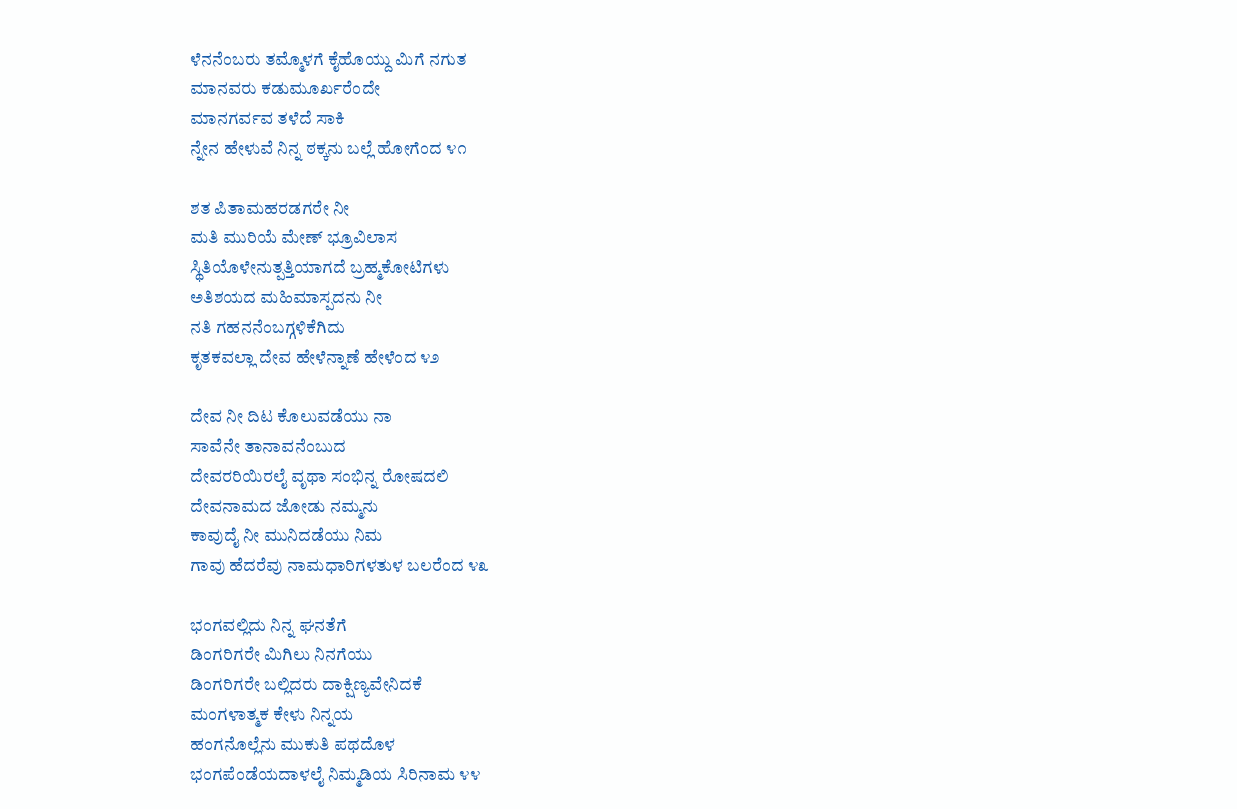ಳೆನನೆಂಬರು ತಮ್ಮೊಳಗೆ ಕೈಹೊಯ್ದು ಮಿಗೆ ನಗುತ
ಮಾನವರು ಕಡುಮೂರ್ಖರೆಂದೇ
ಮಾನಗರ್ವವ ತಳೆದೆ ಸಾಕಿ
ನ್ನೇನ ಹೇಳುವೆ ನಿನ್ನ ಠಕ್ಕನು ಬಲ್ಲೆ ಹೋಗೆಂದ ೪೧

ಶತ ಪಿತಾಮಹರಡಗರೇ ನೀ
ಮತಿ ಮುರಿಯೆ ಮೇಣ್ ಭ್ರೂವಿಲಾಸ
ಸ್ಥಿತಿಯೊಳೇನುತ್ಪತ್ತಿಯಾಗದೆ ಬ್ರಹ್ಮಕೋಟಿಗಳು
ಅತಿಶಯದ ಮಹಿಮಾಸ್ಪದನು ನೀ
ನತಿ ಗಹನನೆಂಬಗ್ಗಳಿಕೆಗಿದು
ಕೃತಕವಲ್ಲಾ ದೇವ ಹೇಳೆನ್ನಾಣೆ ಹೇಳೆಂದ ೪೨

ದೇವ ನೀ ದಿಟ ಕೊಲುವಡೆಯು ನಾ
ಸಾವೆನೇ ತಾನಾವನೆಂಬುದ
ದೇವರರಿಯಿರಲೈ ವೃಥಾ ಸಂಭಿನ್ನ ರೋಷದಲಿ
ದೇವನಾಮದ ಜೋಡು ನಮ್ಮನು
ಕಾವುದೈ ನೀ ಮುನಿದಡೆಯು ನಿಮ
ಗಾವು ಹೆದರೆವು ನಾಮಧಾರಿಗಳತುಳ ಬಲರೆಂದ ೪೩

ಭಂಗವಲ್ಲಿದು ನಿನ್ನ ಘನತೆಗೆ
ಡಿಂಗರಿಗರೇ ಮಿಗಿಲು ನಿನಗೆಯು
ಡಿಂಗರಿಗರೇ ಬಲ್ಲಿದರು ದಾಕ್ಷಿಣ್ಯವೇನಿದಕೆ
ಮಂಗಳಾತ್ಮಕ ಕೇಳು ನಿನ್ನಯ
ಹಂಗನೊಲ್ಲೆನು ಮುಕುತಿ ಪಥದೊಳ
ಭಂಗಪೆಂಡೆಯದಾಳಲೈ ನಿಮ್ಮಡಿಯ ಸಿರಿನಾಮ ೪೪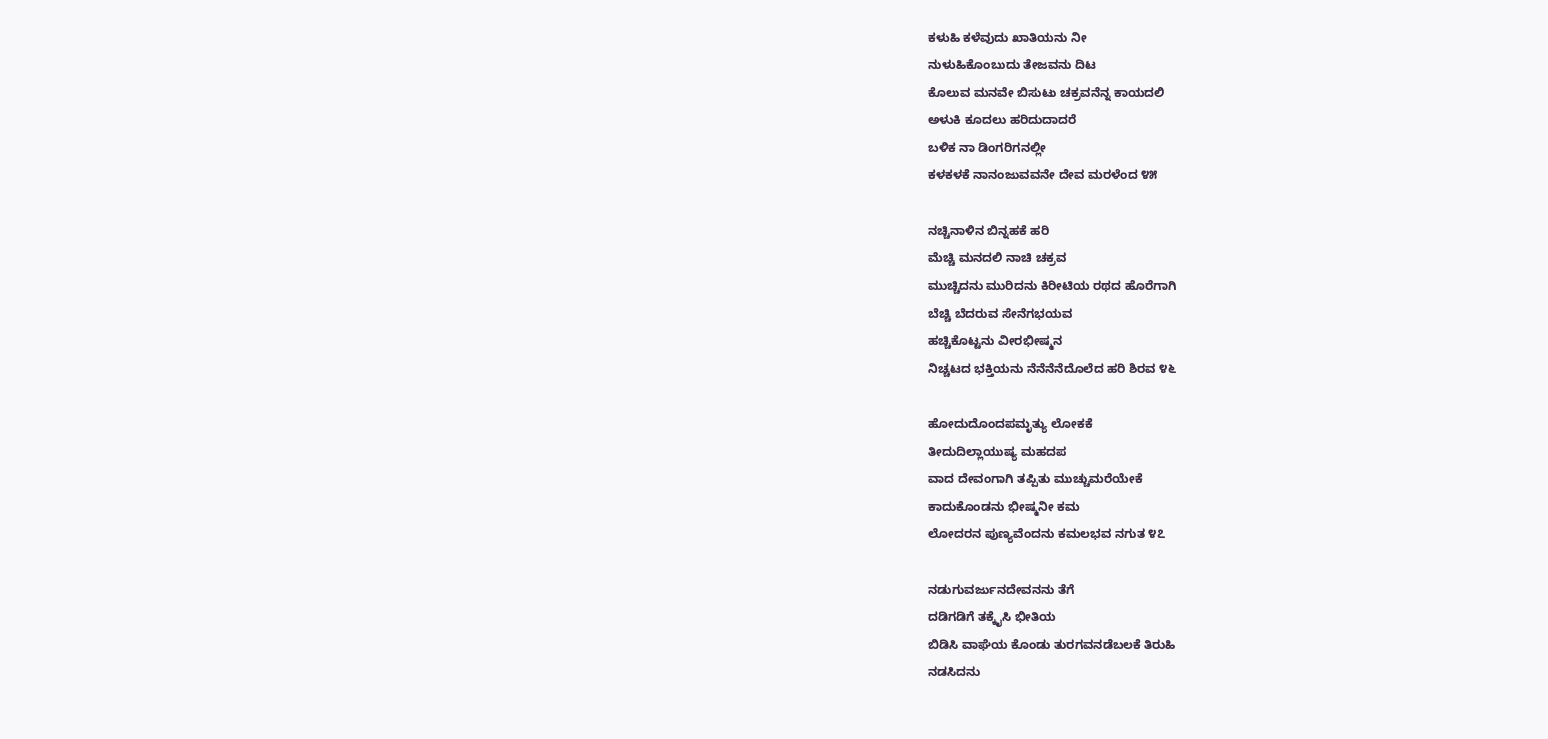ಕಳುಹಿ ಕಳೆವುದು ಖಾತಿಯನು ನೀ
ನುಳುಹಿಕೊಂಬುದು ತೇಜವನು ದಿಟ
ಕೊಲುವ ಮನವೇ ಬಿಸುಟು ಚಕ್ರವನೆನ್ನ ಕಾಯದಲಿ
ಅಳುಕಿ ಕೂದಲು ಹರಿದುದಾದರೆ
ಬಳಿಕ ನಾ ಡಿಂಗರಿಗನಲ್ಲೀ
ಕಳಕಳಕೆ ನಾನಂಜುವವನೇ ದೇವ ಮರಳೆಂದ ೪೫

ನಚ್ಚಿನಾಳಿನ ಬಿನ್ನಹಕೆ ಹರಿ
ಮೆಚ್ಚಿ ಮನದಲಿ ನಾಚಿ ಚಕ್ರವ
ಮುಚ್ಚಿದನು ಮುರಿದನು ಕಿರೀಟಿಯ ರಥದ ಹೊರೆಗಾಗಿ
ಬೆಚ್ಚಿ ಬೆದರುವ ಸೇನೆಗಭಯವ
ಹಚ್ಚಿಕೊಟ್ಟನು ವೀರಭೀಷ್ಮನ
ನಿಚ್ಚಟದ ಭಕ್ತಿಯನು ನೆನೆನೆನೆದೊಲೆದ ಹರಿ ಶಿರವ ೪೬

ಹೋದುದೊಂದಪಮೃತ್ಯು ಲೋಕಕೆ
ತೀದುದಿಲ್ಲಾಯುಷ್ಯ ಮಹದಪ
ವಾದ ದೇವಂಗಾಗಿ ತಪ್ಪಿತು ಮುಚ್ಚುಮರೆಯೇಕೆ
ಕಾದುಕೊಂಡನು ಭೀಷ್ಮನೀ ಕಮ
ಲೋದರನ ಪುಣ್ಯವೆಂದನು ಕಮಲಭವ ನಗುತ ೪೭

ನಡುಗುವರ್ಜುನದೇವನನು ತೆಗೆ
ದಡಿಗಡಿಗೆ ತಕ್ಕೈಸಿ ಭೀತಿಯ
ಬಿಡಿಸಿ ವಾಘೆಯ ಕೊಂಡು ತುರಗವನಡೆಬಲಕೆ ತಿರುಹಿ
ನಡಸಿದನು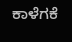ಕಾಳೆಗಕೆ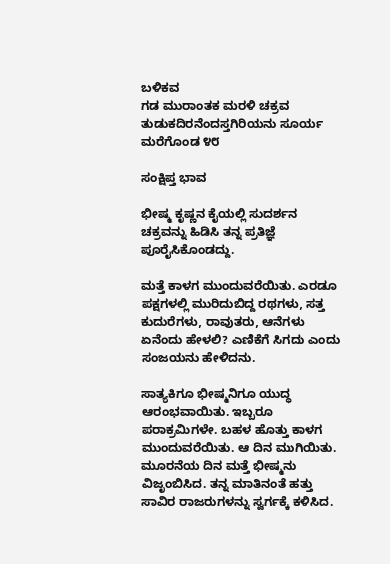ಬಳಿಕವ
ಗಡ ಮುರಾಂತಕ ಮರಳಿ ಚಕ್ರವ
ತುಡುಕದಿರನೆಂದಸ್ತಗಿರಿಯನು ಸೂರ್ಯ ಮರೆಗೊಂಡ ೪೮

ಸಂಕ್ಷಿಪ್ತ ಭಾವ

ಭೀಷ್ಮ ಕೃಷ್ಣನ ಕೈಯಲ್ಲಿ ಸುದರ್ಶನ ಚಕ್ರವನ್ನು ಹಿಡಿಸಿ ತನ್ನ ಪ್ರತಿಜ್ಞೆ ಪೂರೈಸಿಕೊಂಡದ್ದು.

ಮತ್ತೆ ಕಾಳಗ ಮುಂದುವರೆಯಿತು. ಎರಡೂ ಪಕ್ಷಗಳಲ್ಲಿ ಮುರಿದುಬಿದ್ದ ರಥಗಳು, ಸತ್ತ ಕುದುರೆಗಳು, ರಾವುತರು, ಆನೆಗಳು ಏನೆಂದು ಹೇಳಲಿ? ಎಣಿಕೆಗೆ ಸಿಗದು ಎಂದು ಸಂಜಯನು ಹೇಳಿದನು.

ಸಾತ್ಯಕಿಗೂ ಭೀಷ್ಮನಿಗೂ ಯುದ್ಧ ಆರಂಭವಾಯಿತು. ಇಬ್ಬರೂ ಪರಾಕ್ರಮಿಗಳೇ. ಬಹಳ ಹೊತ್ತು ಕಾಳಗ ಮುಂದುವರೆಯಿತು. ಆ ದಿನ ಮುಗಿಯಿತು. ಮೂರನೆಯ ದಿನ ಮತ್ತೆ ಭೀಷ್ಮನು ವಿಜೃಂಬಿಸಿದ. ತನ್ನ ಮಾತಿನಂತೆ ಹತ್ತು ಸಾವಿರ ರಾಜರುಗಳನ್ನು ಸ್ವರ್ಗಕ್ಕೆ ಕಳಿಸಿದ.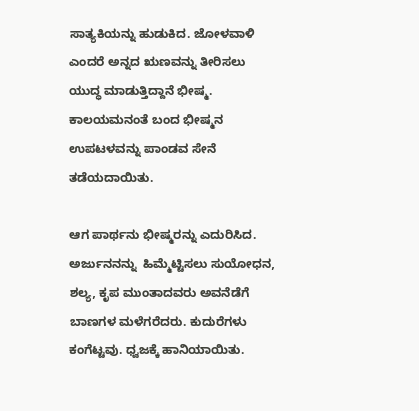ಸಾತ್ಯಕಿಯನ್ನು ಹುಡುಕಿದ. ಜೋಳವಾಳಿ ಎಂದರೆ ಅನ್ನದ ಋಣವನ್ನು ತೀರಿಸಲು ಯುದ್ಧ ಮಾಡುತ್ತಿದ್ದಾನೆ ಭೀಷ್ಮ. ಕಾಲಯಮನಂತೆ ಬಂದ ಭೀಷ್ಮನ ಉಪಟಳವನ್ನು ಪಾಂಡವ ಸೇನೆ ತಡೆಯದಾಯಿತು.

ಆಗ ಪಾರ್ಥನು ಭೀಷ್ಮರನ್ನು ಎದುರಿಸಿದ. ಅರ್ಜುನನನ್ನು  ಹಿಮ್ಮೆಟ್ಟಿಸಲು ಸುಯೋಧನ, ಶಲ್ಯ, ಕೃಪ ಮುಂತಾದವರು ಅವನೆಡೆಗೆ ಬಾಣಗಳ ಮಳೆಗರೆದರು. ಕುದುರೆಗಳು ಕಂಗೆಟ್ಟವು. ಧ್ವಜಕ್ಕೆ ಹಾನಿಯಾಯಿತು.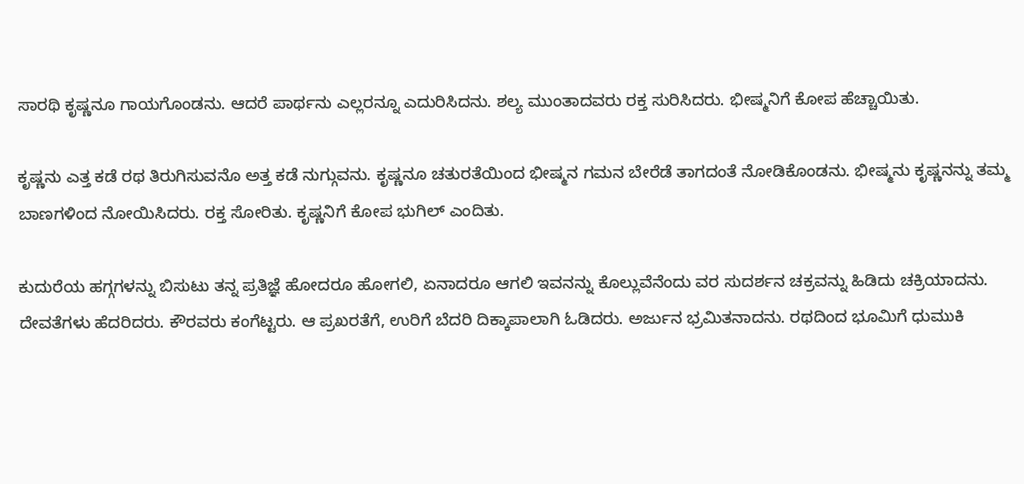ಸಾರಥಿ ಕೃಷ್ಣನೂ ಗಾಯಗೊಂಡನು. ಆದರೆ ಪಾರ್ಥನು ಎಲ್ಲರನ್ನೂ ಎದುರಿಸಿದನು. ಶಲ್ಯ ಮುಂತಾದವರು ರಕ್ತ ಸುರಿಸಿದರು. ಭೀಷ್ಮನಿಗೆ ಕೋಪ ಹೆಚ್ಚಾಯಿತು.

ಕೃಷ್ಣನು ಎತ್ತ ಕಡೆ ರಥ ತಿರುಗಿಸುವನೊ ಅತ್ತ ಕಡೆ ನುಗ್ಗುವನು. ಕೃಷ್ಣನೂ ಚತುರತೆಯಿಂದ ಭೀಷ್ಮನ ಗಮನ ಬೇರೆಡೆ ತಾಗದಂತೆ ನೋಡಿಕೊಂಡನು. ಭೀಷ್ಮನು ಕೃಷ್ಣನನ್ನು ತಮ್ಮ ಬಾಣಗಳಿಂದ ನೋಯಿಸಿದರು. ರಕ್ತ ಸೋರಿತು. ಕೃಷ್ಣನಿಗೆ ಕೋಪ ಭುಗಿಲ್ ಎಂದಿತು.

ಕುದುರೆಯ ಹಗ್ಗಗಳನ್ನು ಬಿಸುಟು ತನ್ನ ಪ್ರತಿಜ್ಞೆ ಹೋದರೂ ಹೋಗಲಿ, ಏನಾದರೂ ಆಗಲಿ ಇವನನ್ನು ಕೊಲ್ಲುವೆನೆಂದು ವರ ಸುದರ್ಶನ ಚಕ್ರವನ್ನು ಹಿಡಿದು ಚಕ್ರಿಯಾದನು. ದೇವತೆಗಳು ಹೆದರಿದರು. ಕೌರವರು ಕಂಗೆಟ್ಟರು. ಆ ಪ್ರಖರತೆಗೆ, ಉರಿಗೆ ಬೆದರಿ ದಿಕ್ಕಾಪಾಲಾಗಿ ಓಡಿದರು. ಅರ್ಜುನ ಭ್ರಮಿತನಾದನು. ರಥದಿಂದ ಭೂಮಿಗೆ ಧುಮುಕಿ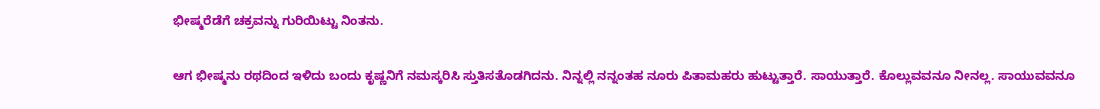ಭೀಷ್ಮರೆಡೆಗೆ ಚಕ್ರವನ್ನು ಗುರಿಯಿಟ್ಟು ನಿಂತನು.

ಆಗ ಭೀಷ್ಮನು ರಥದಿಂದ ಇಳಿದು ಬಂದು ಕೃಷ್ಣನಿಗೆ ನಮಸ್ಕರಿಸಿ ಸ್ತುತಿಸತೊಡಗಿದನು. ನಿನ್ನಲ್ಲಿ ನನ್ನಂತಹ ನೂರು ಪಿತಾಮಹರು ಹುಟ್ಟುತ್ತಾರೆ. ಸಾಯುತ್ತಾರೆ. ಕೊಲ್ಲುವವನೂ ನೀನಲ್ಲ. ಸಾಯುವವನೂ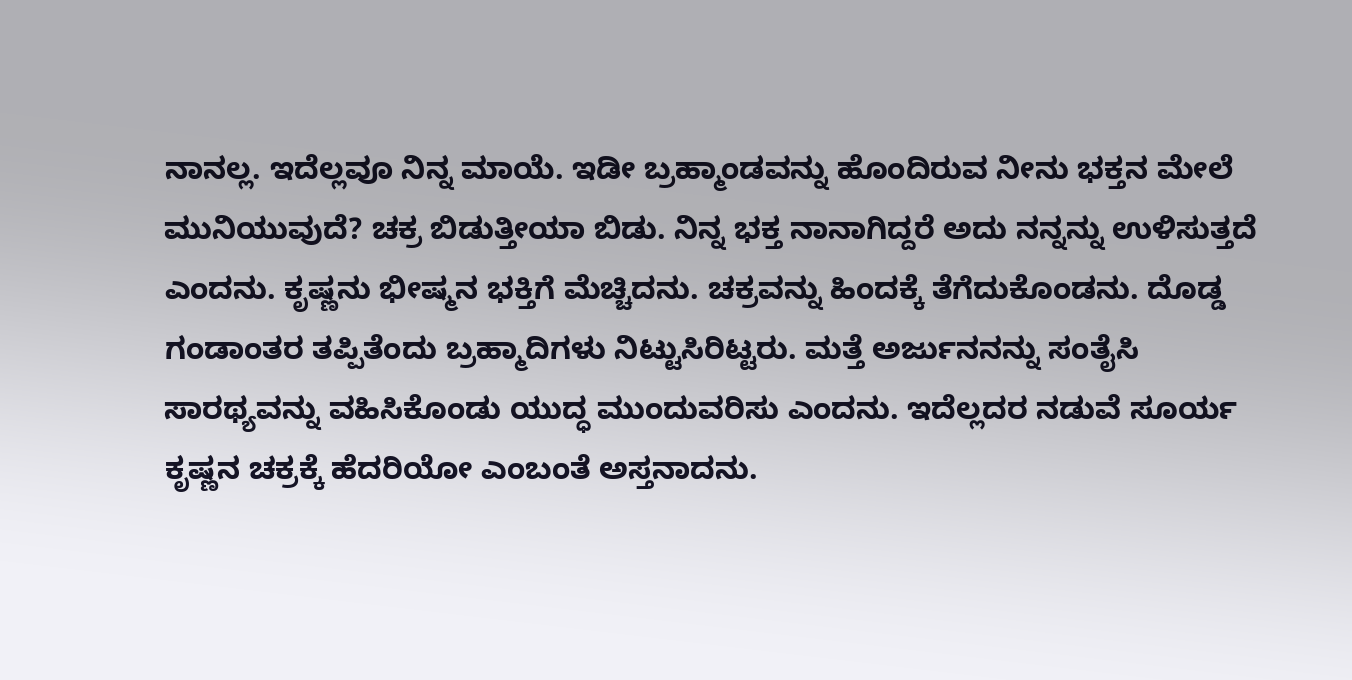ನಾನಲ್ಲ. ಇದೆಲ್ಲವೂ ನಿನ್ನ ಮಾಯೆ. ಇಡೀ ಬ್ರಹ್ಮಾಂಡವನ್ನು ಹೊಂದಿರುವ ನೀನು ಭಕ್ತನ ಮೇಲೆ ಮುನಿಯುವುದೆ? ಚಕ್ರ ಬಿಡುತ್ತೀಯಾ ಬಿಡು. ನಿನ್ನ ಭಕ್ತ ನಾನಾಗಿದ್ದರೆ ಅದು ನನ್ನನ್ನು ಉಳಿಸುತ್ತದೆ ಎಂದನು. ಕೃಷ್ಣನು ಭೀಷ್ಮನ ಭಕ್ತಿಗೆ ಮೆಚ್ಚಿದನು. ಚಕ್ರವನ್ನು ಹಿಂದಕ್ಕೆ ತೆಗೆದುಕೊಂಡನು. ದೊಡ್ಡ ಗಂಡಾಂತರ ತಪ್ಪಿತೆಂದು ಬ್ರಹ್ಮಾದಿಗಳು ನಿಟ್ಟುಸಿರಿಟ್ಟರು. ಮತ್ತೆ ಅರ್ಜುನನನ್ನು ಸಂತೈಸಿ ಸಾರಥ್ಯವನ್ನು ವಹಿಸಿಕೊಂಡು ಯುದ್ಧ ಮುಂದುವರಿಸು ಎಂದನು. ಇದೆಲ್ಲದರ ನಡುವೆ ಸೂರ್ಯ ಕೃಷ್ಣನ ಚಕ್ರಕ್ಕೆ ಹೆದರಿಯೋ ಎಂಬಂತೆ ಅಸ್ತನಾದನು.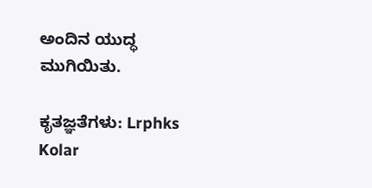ಅಂದಿನ ಯುದ್ಧ ಮುಗಿಯಿತು.

ಕೃತಜ್ಞತೆಗಳು: Lrphks Kolar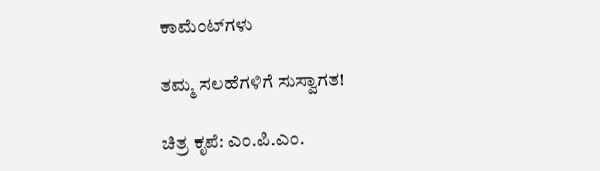ಕಾಮೆಂಟ್‌ಗಳು

ತಮ್ಮ ಸಲಹೆಗಳಿಗೆ ಸುಸ್ವಾಗತ!

ಚಿತ್ರ ಕೃಪೆ: ಎಂ.ಪಿ.ಎಂ.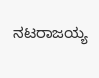ನಟರಾಜಯ್ಯ